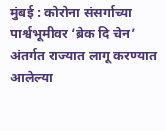मुंबई : कोरोना संसर्गाच्या पार्श्वभूमीवर ‘ब्रेक दि चेन’ अंतर्गत राज्यात लागू करण्यात आलेल्या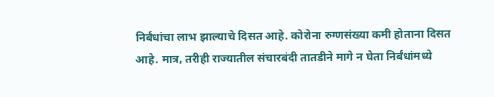निर्बंधांचा लाभ झाल्याचे दिसत आहे. कोरोना रुग्णसंख्या कमी होताना दिसत आहे. मात्र, तरीही राज्यातील संचारबंदी तातडीने मागे न घेता निर्बंधांमध्ये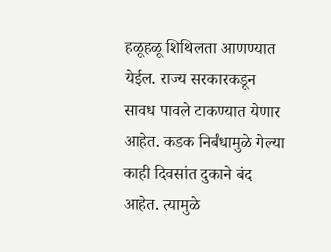हळूहळू शिथिलता आणण्यात येईल. राज्य सरकारकडून सावध पावले टाकण्यात येणार आहेत. कडक निर्बंधामुळे गेल्या काही दिवसांत दुकाने बंद आहेत. त्यामुळे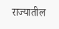राज्यातील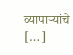व्यापाऱ्यांचे […]